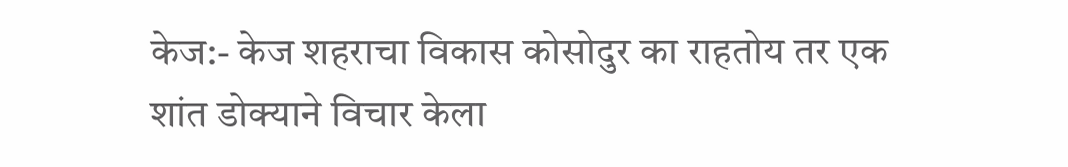केज:- केज शहराचा विकास कोसोदुर का राहतोय तर एक शांत डोक्याने विचार केला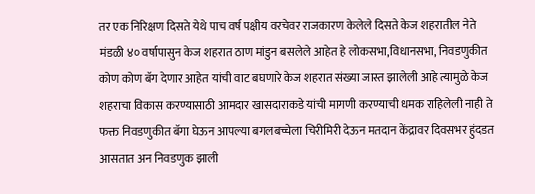तर एक निरिक्षण दिसते येथे पाच वर्ष पक्षीय वरचेवर राजकारण केलेले दिसते केज शहरातील नेते मंडळी ४० वर्षापासुन केज शहरात ठाण मांडुन बसलेले आहेत हे लोकसभा,विधानसभा, निवडणुकीत कोण कोण बॅग देणार आहेत यांची वाट बघणारे केज शहरात संख्या जास्त झालेली आहे त्यामुळे केज शहराचा विकास करण्यासाठी आमदार खासदाराकडे यांची मागणी करण्याची धमक राहिलेली नाही ते फक्त निवडणुकीत बॅगा घेऊन आपल्या बगलबच्चेला चिरीमिरी देऊन मतदान केंद्रावर दिवसभर हुंदडत आसतात अन निवडणुक झाली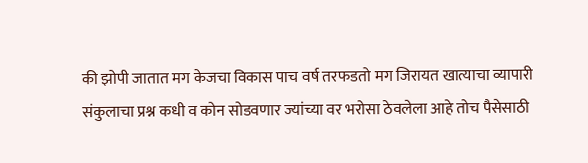की झोपी जातात मग केजचा विकास पाच वर्ष तरफडतो मग जिरायत खात्याचा व्यापारी संकुलाचा प्रश्न कधी व कोन सोडवणार ज्यांच्या वर भरोसा ठेवलेला आहे तोच पैसेसाठी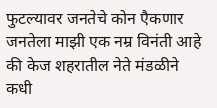फुटल्यावर जनतेचे कोन एैकणार जनतेला माझी एक नम्र विनंती आहे की केज शहरातील नेते मंडळीने कधी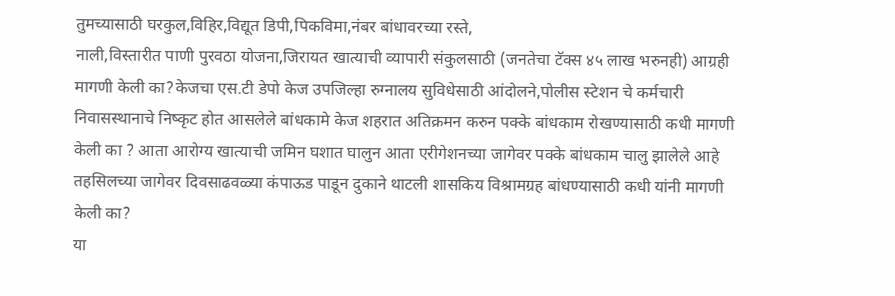तुमच्यासाठी घरकुल,विहिर,विद्यूत डिपी,पिकविमा,नंबर बांधावरच्या रस्ते,
नाली,विस्तारीत पाणी पुरवठा योजना,जिरायत खात्याची व्यापारी संकुलसाठी (जनतेचा टॅक्स ४५ लाख भरुनही) आग्रही मागणी केली का?केजचा एस.टी डेपो केज उपजिल्हा रुग्नालय सुविधेसाठी आंदोलने,पोलीस स्टेशन चे कर्मचारी निवासस्थानाचे निष्कृट होत आसलेले बांधकामे केज शहरात अतिक्रमन करुन पक्के बांधकाम रोखण्यासाठी कधी मागणी केली का ? आता आरोग्य खात्याची जमिन घशात घालुन आता एरीगेशनच्या जागेवर पक्के बांधकाम चालु झालेले आहे तहसिलच्या जागेवर दिवसाढवळ्या कंपाऊड पाडून दुकाने थाटली शासकिय विश्रामग्रह बांधण्यासाठी कधी यांनी मागणी केली का?
या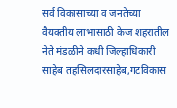सर्व विकासाच्या व जनतेच्या वैयक्तीय लाभासाठी केज शहरातील नेते मंडळीने कधी जिल्हाधिकारी साहेब तहसिलदारसाहेब,गटविकास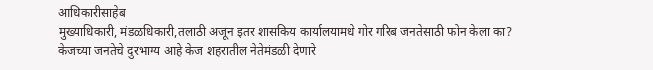आधिकारीसाहेब
मुख्याधिकारी, मंडळधिकारी,तलाठी अजून इतर शासकिय कार्यालयामधे गोर गरिब जनतेसाठी फोन केला का?
केजच्या जनतेचे दुरभाग्य आहे केज शहरातील नेतेमंडळी देणारे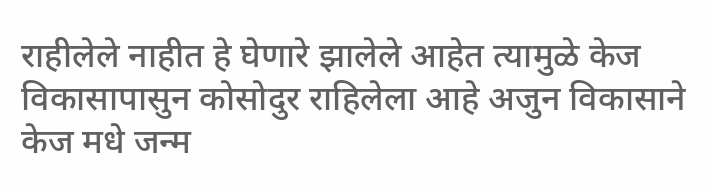राहीलेले नाहीत हे घेणारे झालेले आहेत त्यामुळे केज विकासापासुन कोसोदुर राहिलेला आहे अजुन विकासाने केज मधे जन्म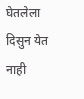घेतलेला दिसुन येत नाही